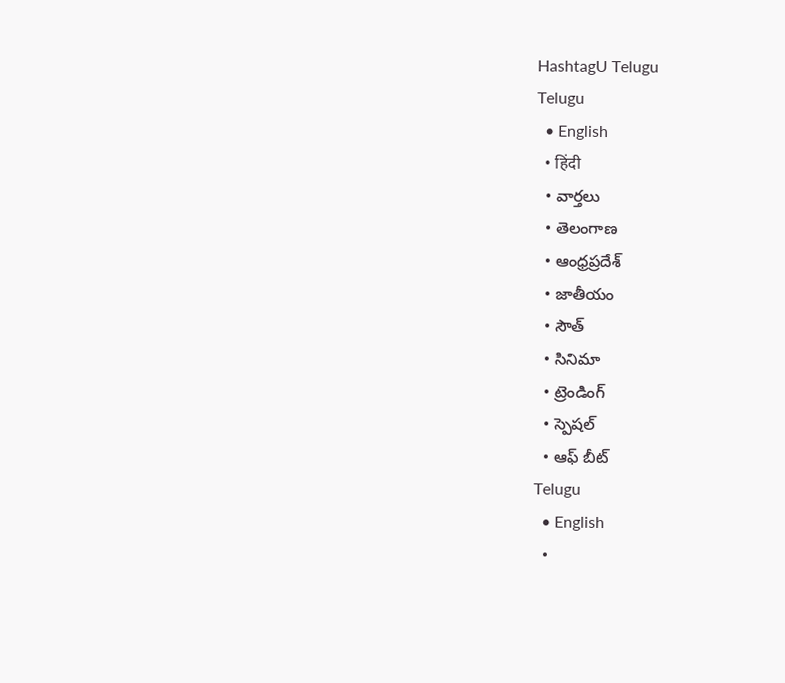HashtagU Telugu
Telugu
  • English
  • हिंदी
  • వార్తలు
  • తెలంగాణ
  • ఆంధ్రప్రదేశ్
  • జాతీయం
  • సౌత్
  • సినిమా
  • ట్రెండింగ్
  • స్పెషల్
  • ఆఫ్ బీట్
Telugu
  • English
  •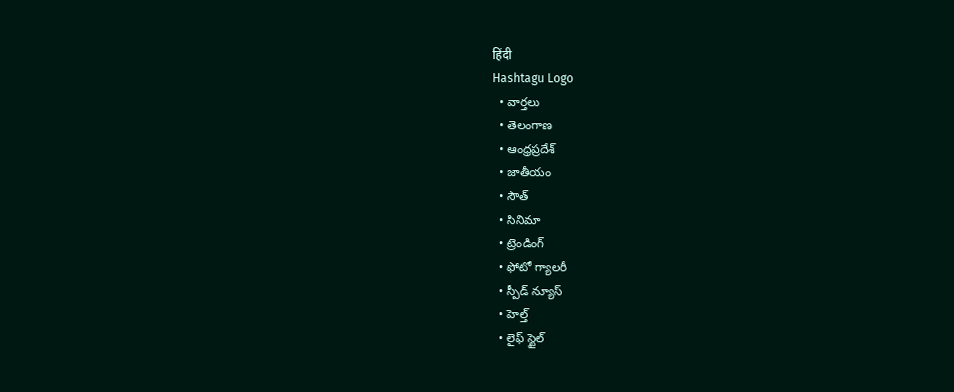हिंदी
Hashtagu Logo
  • వార్తలు
  • తెలంగాణ
  • ఆంధ్రప్రదేశ్
  • జాతీయం
  • సౌత్
  • సినిమా
  • ట్రెండింగ్
  • ఫోటో గ్యాలరీ
  • స్పీడ్ న్యూస్
  • హెల్త్
  • లైఫ్ స్టైల్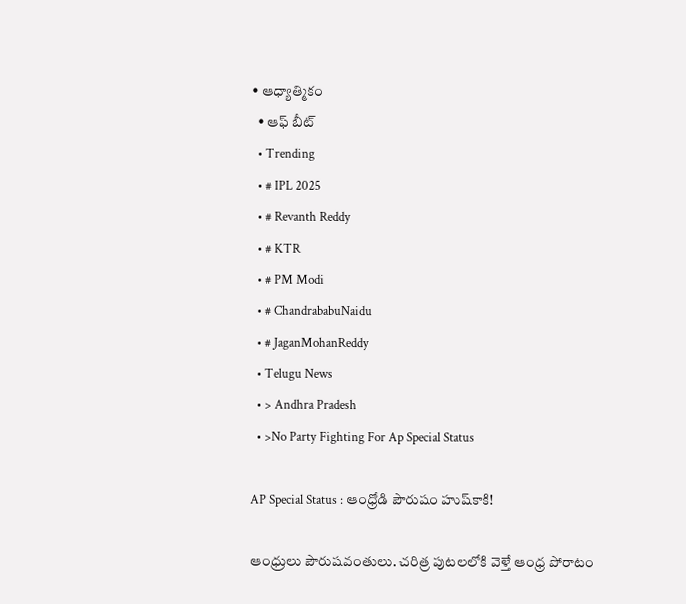• ఆధ్యాత్మికం
  • ఆఫ్ బీట్
  • Trending
  • # IPL 2025
  • # Revanth Reddy
  • # KTR
  • # PM Modi
  • # ChandrababuNaidu
  • # JaganMohanReddy
  • Telugu News
  • > Andhra Pradesh
  • >No Party Fighting For Ap Special Status

AP Special Status : ఆంధ్రోడి పౌరుషం హుష్‌కాకి!

ఆంధ్రులు పౌరుషవంతులు. చరిత్ర పుటలలోకి వెళ్తే ఆంధ్ర పోరాటం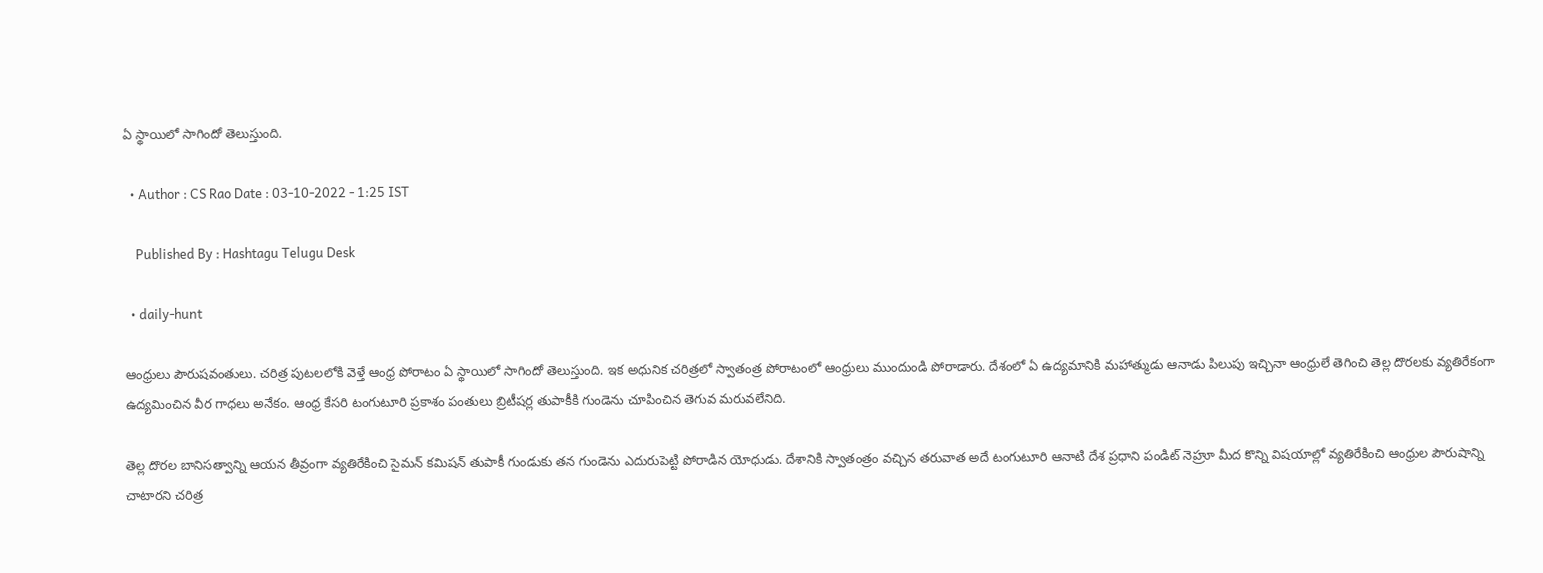ఏ స్థాయిలో సాగిందో తెలుస్తుంది.

  • Author : CS Rao Date : 03-10-2022 - 1:25 IST

    Published By : Hashtagu Telugu Desk

  • daily-hunt

ఆంధ్రులు పౌరుషవంతులు. చరిత్ర పుటలలోకి వెళ్తే ఆంధ్ర పోరాటం ఏ స్థాయిలో సాగిందో తెలుస్తుంది. ఇక అధునిక చరిత్రలో స్వాతంత్ర పోరాటంలో ఆంధ్రులు ముందుండి పోరాడారు. దేశంలో ఏ ఉద్యమానికి మహాత్ముడు ఆనాడు పిలుపు ఇచ్చినా ఆంధ్రులే తెగించి తెల్ల దొరలకు వ్యతిరేకంగా ఉద్యమించిన వీర గాధలు అనేకం. ఆంధ్ర కేసరి టంగుటూరి ప్రకాశం పంతులు బ్రిటీష‌ర్ల‌ తుపాకీకి గుండెను చూపించిన తెగువ మ‌రువ‌లేనిది.

తెల్ల దొరల బానిసత్వాన్ని ఆయ‌న తీవ్రంగా వ్యతిరేకించి సైమన్ కమిషన్ తుపాకీ గుండుకు తన గుండెను ఎదురుపెట్టి పోరాడిన యోధుడు. దేశానికి స్వాతంత్రం వచ్చిన తరువాత అదే టంగుటూరి ఆనాటి దేశ ప్రధాని పండిట్ నెహ్రూ మీద కొన్ని విషయాల్లో వ్యతిరేకించి ఆంధ్రుల పౌరుషాన్ని చాటార‌ని చరిత్ర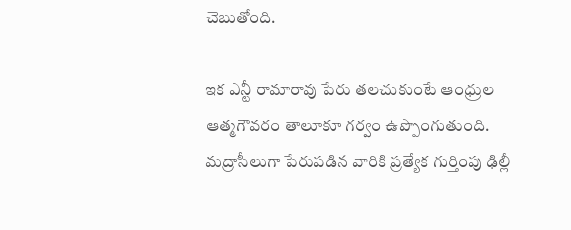చెబుతోంది.

ఇక ఎన్టీ రామారావు పేరు త‌ల‌చుకుంటే ఆంధ్రుల ఆత్మ‌గౌవ‌రం తాలూకూ గర్వం ఉప్పొంగుతుంది. మద్రాసీలుగా పేరుపడిన వారికి ప్రత్యేక గుర్తింపు ఢిల్లీ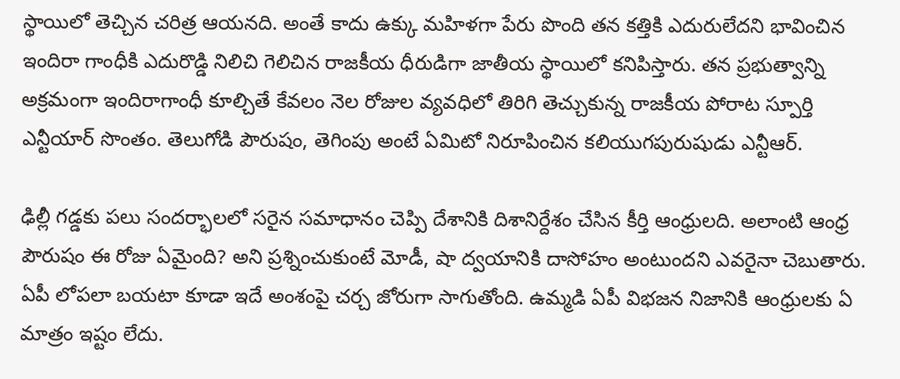స్థాయిలో తెచ్చిన చరిత్ర ఆయనది. అంతే కాదు ఉక్కు మహిళగా పేరు పొంది తన కత్తికి ఎదురులేద‌ని భావించిన‌ ఇందిరా గాంధీకి ఎదురొడ్డి నిలిచి గెలిచిన రాజకీయ ధీరుడిగా జాతీయ స్థాయిలో కనిపిస్తారు. త‌న ప్రభుత్వాన్ని అక్రమంగా ఇందిరాగాంధీ కూల్చితే కేవలం నెల రోజుల వ్యవధిలో తిరిగి తెచ్చుకున్న రాజకీయ పోరాట స్పూర్తి ఎన్టీయార్ సొంతం. తెలుగోడి పౌరుషం, తెగింపు అంటే ఏమిటో నిరూపించిన క‌లియుగ‌పురుషుడు ఎన్టీఆర్‌.

ఢిల్లీ గడ్డకు ప‌లు సందర్భాలలో సరైన సమాధానం చెప్పి దేశానికి దిశానిర్దేశం చేసిన కీర్తి ఆంధ్రులది. అలాంటి ఆంధ్ర పౌరుషం ఈ రోజు ఏమైంది? అని ప్ర‌శ్నించుకుంటే మోడీ, షా ద్వ‌యానికి దాసోహం అంటుంద‌ని ఎవ‌రైనా చెబుతారు. ఏపీ లోపలా బయటా కూడా ఇదే అంశంపై చ‌ర్చ జోరుగా సాగుతోంది. ఉమ్మడి ఏపీ విభజన నిజానికి ఆంధ్రులకు ఏ మాత్రం ఇష్టం లేదు.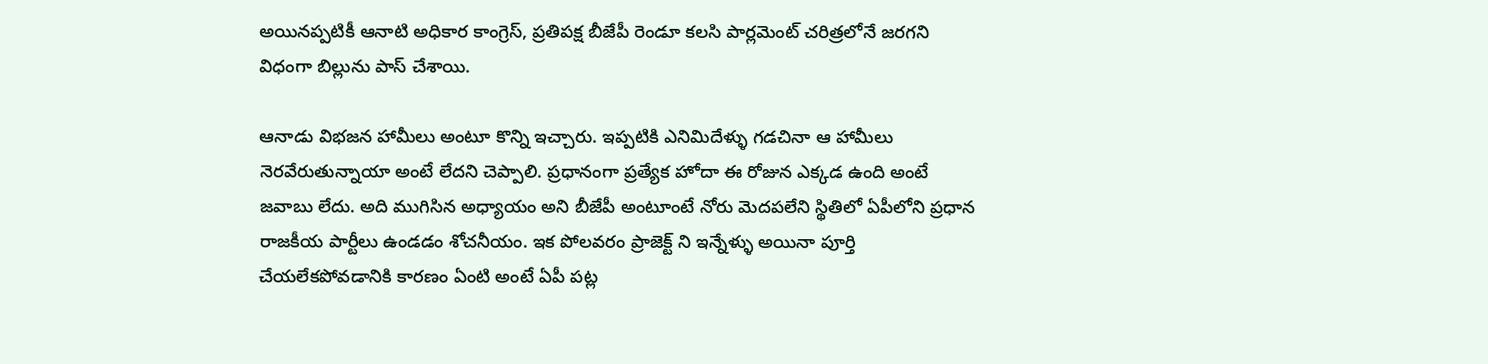అయిన‌ప్ప‌టికీ ఆనాటి అధికార కాంగ్రెస్, ప్రతిపక్ష బీజేపీ రెండూ కలసి పార్ల‌మెంట్ చరిత్ర‌లోనే జ‌ర‌గ‌ని విధంగా బిల్లును పాస్ చేశాయి.

ఆనాడు విభజన హామీలు అంటూ కొన్ని ఇచ్చారు. ఇప్పటికి ఎనిమిదేళ్ళు గడచినా ఆ హామీలు నెరవేరుతున్నాయా అంటే లేదని చెప్పాలి. ప్ర‌ధానంగా ప్రత్యేక హోదా ఈ రోజున ఎక్కడ ఉంది అంటే జవాబు లేదు. అది ముగిసిన అధ్యాయం అని బీజేపీ అంటూంటే నోరు మెదపలేని స్థితిలో ఏపీలోని ప్రధాన రాజకీయ పార్టీలు ఉండ‌డం శోచ‌నీయం. ఇక పోలవరం ప్రాజెక్ట్ ని ఇన్నేళ్ళు అయినా పూర్తి చేయలేకపోవడానికి కారణం ఏంటి అంటే ఏపీ పట్ల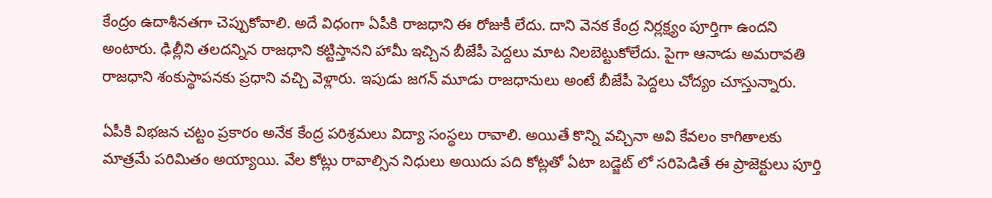కేంద్రం ఉదాశీనతగా చెప్పుకోవాలి. అదే విధంగా ఏపీకి రాజధాని ఈ రోజుకీ లేదు. దాని వెనక కేంద్ర నిర్లక్ష్యం పూర్తిగా ఉందని అంటారు. ఢిల్లీని తలదన్నిన రాజధాని కట్టిస్తాన‌ని హామీ ఇచ్చిన‌ బీజేపీ పెద్దలు మాట నిలబెట్టుకోలేదు. పైగా ఆనాడు అమరావతి రాజధాని శంకుస్థాపనకు ప్రధాని వచ్చి వెళ్లారు. ఇపుడు జగన్ మూడు రాజధానులు అంటే బీజేపీ పెద్దలు చోద్యం చూస్తున్నారు.

ఏపీకి విభజన చట్టం ప్రకారం అనేక కేంద్ర పరిశ్రమలు విద్యా సంస్థలు రావాలి. అయితే కొన్ని వచ్చినా అవి కేవలం కాగితాలకు మాత్ర‌మే ప‌రిమితం అయ్యాయి. వేల కోట్లు రావాల్సిన‌ నిధులు అయిదు పది కోట్లతో ఏటా బడ్జెట్ లో సరిపెడితే ఈ ప్రాజెక్టులు పూర్తి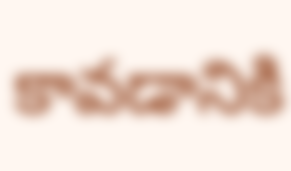కావడానికి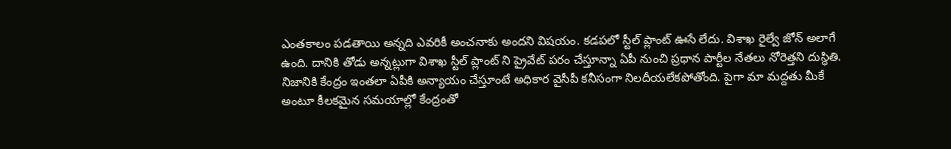ఎంతకాలం పడతాయి అన్నది ఎవరికీ అంచనాకు అందని విషయం. కడపలో స్టీల్ ప్లాంట్ ఊసే లేదు. విశాఖ రైల్వే జోన్ అలాగే ఉంది. దానికి తోడు అన్నట్లుగా విశాఖ స్టీల్ ప్లాంట్ ని ప్రైవేట్ పరం చేస్తూన్నా ఏపీ నుంచి ప్రధాన పార్టీల నేత‌లు నోరెత్తని దుస్థితి. నిజానికి కేంద్రం ఇంతలా ఏపీకి అన్యాయం చేస్తూంటే అధికార వైసీపీ కనీసంగా నిలదీయలేకపోతోంది. పైగా మా మద్దతు మీకే అంటూ కీలకమైన సమయాల్లో కేంద్రంతో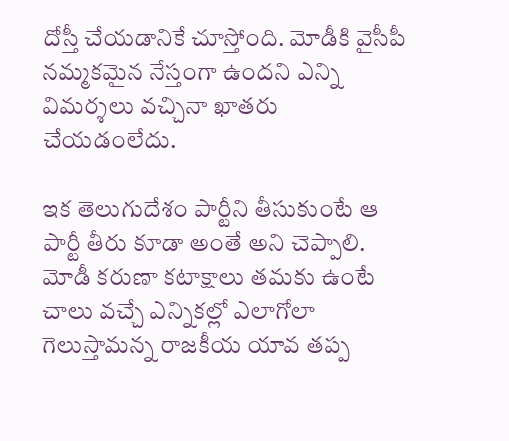దోస్తీ చేయడానికే చూస్తోంది. మోడీకి వైసీపీ నమ్మకమైన నేస్తంగా ఉందని ఎన్ని విమర్శలు వచ్చినా ఖాతరు చేయడంలేదు.

ఇక తెలుగుదేశం పార్టీని తీసుకుంటే ఆ పార్టీ తీరు కూడా అంతే అని చెప్పాలి. మోడీ కరుణా కటాక్షాలు తమకు ఉంటే చాలు వచ్చే ఎన్నికల్లో ఎలాగోలా గెలుస్తామన్న రాజకీయ యావ తప్ప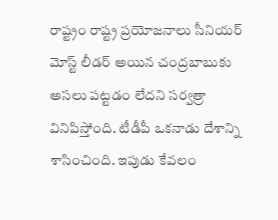రాష్ట్రం రాష్ట్ర ప్రయోజనాలు సీనియర్ మోస్ట్ లీడర్ అయిన చంద్రబాబుకు అసలు పట్టడం లేదని స‌ర్వ‌త్రా వినిపిస్తోంది. టీడీపీ ఒకనాడు దేశాన్ని శాసించింది. ఇపుడు కేవలం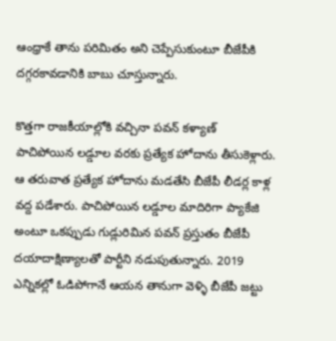ఆంధ్రాకే తాను పరిమితం అని చెప్పేసుకుంటూ బీజేపీకి దగ్గరకావడానికి బాబు చూస్తున్నారు.

కొత్తగా రాజకీయాల్లోకి వచ్చినా పవన్ కళ్యాణ్ పాచిపోయిన లడ్డూల వ‌ర‌కు ప్ర‌త్యేక హోదాను తీసుకెళ్లారు. ఆ త‌రువాత ప్రత్యేక హోదాను మ‌డ‌తేసి బీజేపీ లీడ‌ర్ల కాళ్ల వ‌ద్ద ప‌డేశారు. పాచిపోయిన లడ్డూల మాదిరిగా ప్యాకేజి అంటూ ఒక‌ప్పుడు గుడ్లురిమిన ప‌వ‌న్ ప్ర‌స్తుతం బీజేపీ ద‌యాదాక్షిణ్యాల‌తో పార్టీని న‌డుపుతున్నారు. 2019 ఎన్నికల్లో ఓడిపోగానే ఆయన తానుగా వెళ్ళి బీజేపీ జట్టు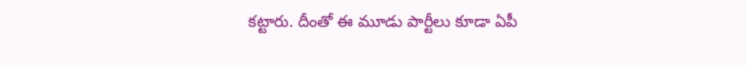కట్టారు. దీంతో ఈ మూడు పార్టీలు కూడా ఏపీ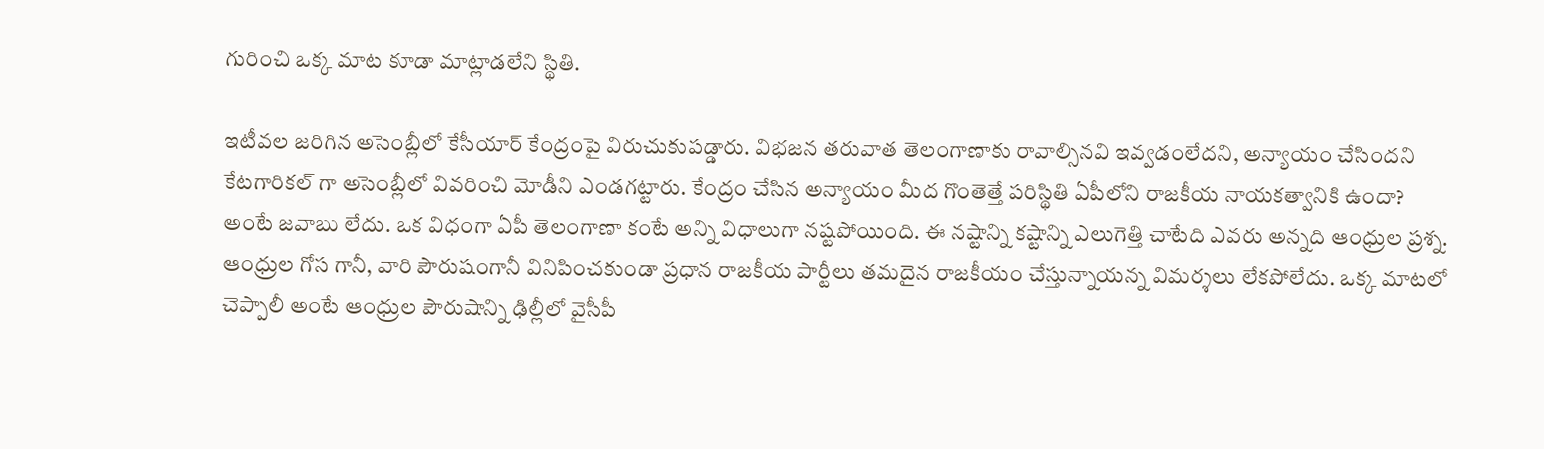గురించి ఒక్క మాట కూడా మాట్లాడలేని స్థితి.

ఇటీవ‌ల జ‌రిగిన అసెంబ్లీలో కేసీయార్ కేంద్రంపై విరుచుకుప‌డ్డారు. విభజన త‌రువాత తెలంగాణాకు రావాల్సినవి ఇవ్వ‌డంలేద‌ని, అన్యాయం చేసింద‌ని కేటగారికల్ గా అసెంబ్లీలో వివరించి మోడీని ఎండగట్టారు. కేంద్రం చేసిన అన్యాయం మీద గొంతెత్తే పరిస్థితి ఏపీలోని రాజకీయ నాయకత్వానికి ఉందా? అంటే జవాబు లేదు. ఒక విధంగా ఏపీ తెలంగాణా కంటే అన్ని విధాలుగా నష్టపోయింది. ఈ నష్టాన్ని కష్టాన్ని ఎలుగెత్తి చాటేది ఎవరు అన్నది ఆంధ్రుల ప్రశ్న. ఆంధ్రుల గోస గానీ, వారి పౌరుషంగానీ వినిపించకుండా ప్రధాన రాజకీయ పార్టీలు తమదైన రాజకీయం చేస్తున్నాయ‌న్న విమర్శలు లేక‌పోలేదు. ఒక్క మాటలో చెప్పాలీ అంటే ఆంధ్రుల పౌరుషాన్ని ఢిల్లీలో వైసీపీ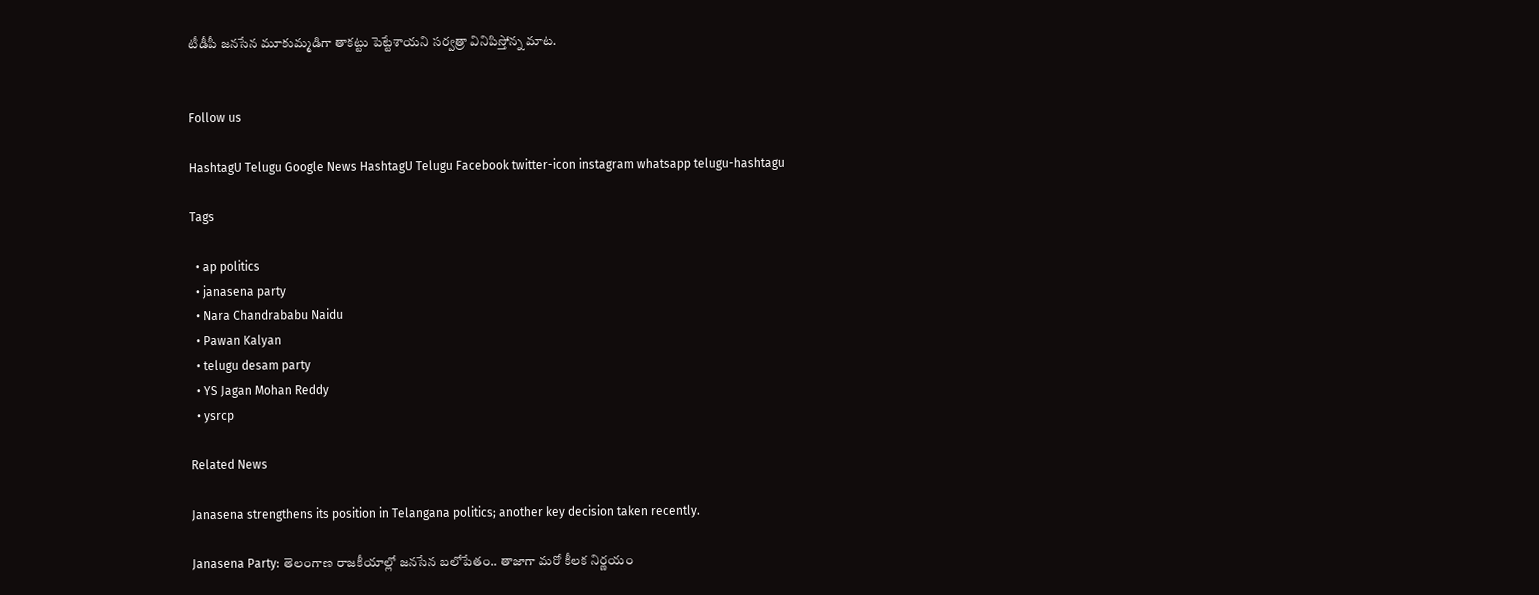టీడీపీ జనసేన మూకుమ్మడిగా తాకట్టు పెట్టేశాయని స‌ర్వ‌త్రా వినిపిస్తోన్న మాట‌.


Follow us

HashtagU Telugu Google News HashtagU Telugu Facebook twitter-icon instagram whatsapp telugu-hashtagu

Tags

  • ap politics
  • janasena party
  • Nara Chandrababu Naidu
  • Pawan Kalyan
  • telugu desam party
  • YS Jagan Mohan Reddy
  • ysrcp

Related News

Janasena strengthens its position in Telangana politics; another key decision taken recently.

Janasena Party: తెలంగాణ రాజకీయాల్లో జనసేన బలోపేతం.. తాజాగా మరో కీలక నిర్ణయం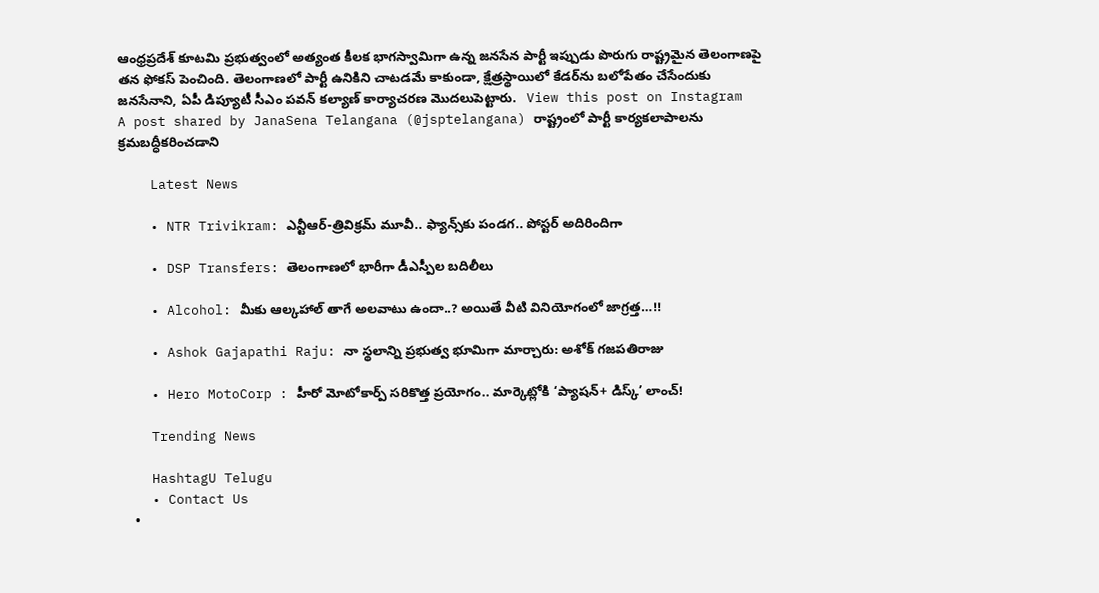ఆంధ్రప్రదేశ్ కూటమి ప్రభుత్వంలో అత్యంత కీలక భాగస్వామిగా ఉన్న జనసేన పార్టీ ఇప్పుడు పొరుగు రాష్ట్రమైన తెలంగాణపై తన ఫోకస్ పెంచింది. తెలంగాణలో పార్టీ ఉనికిని చాటడమే కాకుండా, క్షేత్రస్థాయిలో కేడర్‌ను బలోపేతం చేసేందుకు జనసేనాని, ఏపీ డిప్యూటీ సీఎం పవన్ కల్యాణ్ కార్యాచరణ మొదలుపెట్టారు.   View this post on Instagram   A post shared by JanaSena Telangana (@jsptelangana) రాష్ట్రంలో పార్టీ కార్యకలాపాలను క్రమబద్ధీకరించడాని

    Latest News

    • NTR Trivikram: ఎన్టీఆర్‌-త్రివిక్రమ్‌ మూవీ.. ఫ్యాన్స్‌కు పండగ.. పోస్టర్ అదిరిందిగా

    • DSP Transfers: తెలంగాణలో భారీగా డీఎస్పీల బదిలీలు

    • Alcohol: మీకు ఆల్కహాల్ తాగే అలవాటు ఉందా..? అయితే వీటి వినియోగంలో జాగ్రత్త…!!

    • Ashok Gajapathi Raju: నా స్థలాన్ని ప్రభుత్వ భూమిగా మార్చారు: అశోక్ గజపతిరాజు

    • Hero MotoCorp : హీరో మోటోకార్ప్ సరికొత్త ప్రయోగం.. మార్కెట్లోకి ‘ప్యాషన్+ డిస్క్’ లాంచ్!

    Trending News

    HashtagU Telugu
    • Contact Us
    •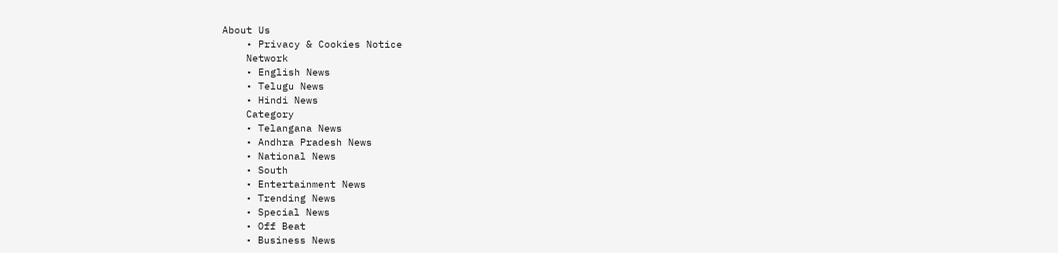About Us
    • Privacy & Cookies Notice
    Network
    • English News
    • Telugu News
    • Hindi News
    Category
    • Telangana News
    • Andhra Pradesh News
    • National News
    • South
    • Entertainment News
    • Trending News
    • Special News
    • Off Beat
    • Business News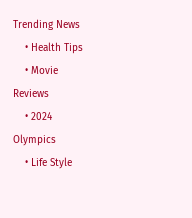Trending News
    • Health Tips
    • Movie Reviews
    • 2024 Olympics
    • Life Style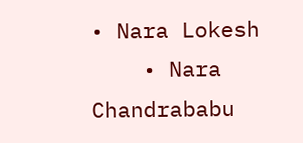• Nara Lokesh
    • Nara Chandrababu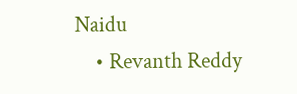Naidu
    • Revanth Reddy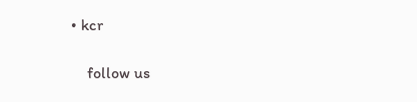• kcr

    follow us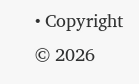• Copyright © 2026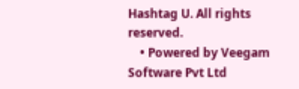Hashtag U. All rights reserved.
    • Powered by Veegam Software Pvt Ltd